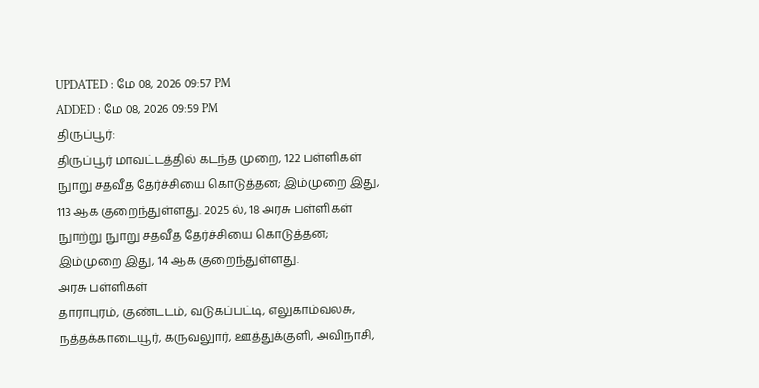UPDATED : மே 08, 2026 09:57 PM
ADDED : மே 08, 2026 09:59 PM
திருப்பூர்:
திருப்பூர் மாவட்டத்தில் கடந்த முறை, 122 பள்ளிகள் நுாறு சதவீத தேர்ச்சியை கொடுத்தன; இம்முறை இது, 113 ஆக குறைந்துள்ளது. 2025 ல், 18 அரசு பள்ளிகள் நுாற்று நுாறு சதவீத தேர்ச்சியை கொடுத்தன; இம்முறை இது, 14 ஆக குறைந்துள்ளது.
அரசு பள்ளிகள்
தாராபுரம், குண்டடம், வடுகப்பட்டி, எலுகாம்வலசு, நத்தக்காடையூர், கருவலுார், ஊத்துக்குளி, அவிநாசி,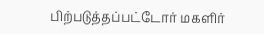பிற்படுத்தப்பட்டோர் மகளிர்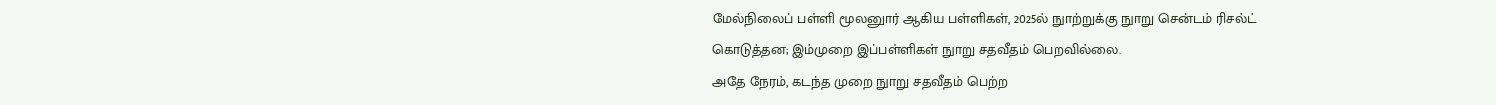மேல்நிலைப் பள்ளி மூலனுார் ஆகிய பள்ளிகள், 2025ல் நுாற்றுக்கு நுாறு சென்டம் ரிசல்ட் கொடுத்தன; இம்முறை இப்பள்ளிகள் நுாறு சதவீதம் பெறவில்லை.
அதே நேரம், கடந்த முறை நுாறு சதவீதம் பெற்ற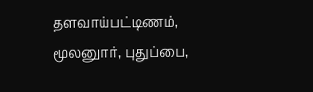தளவாய்பட்டிணம், மூலனுார், புதுப்பை,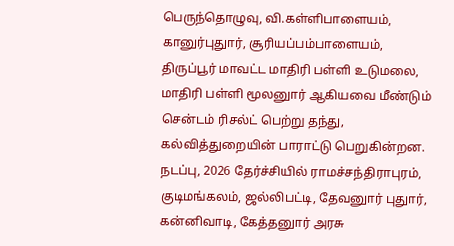பெருந்தொழுவு, வி.கள்ளிபாளையம், கானுர்புதுார், சூரியப்பம்பாளையம், திருப்பூர் மாவட்ட மாதிரி பள்ளி உடுமலை, மாதிரி பள்ளி மூலனுார் ஆகியவை மீண்டும் சென்டம் ரிசல்ட் பெற்று தந்து, கல்வித்துறையின் பாராட்டு பெறுகின்றன.
நடப்பு, 2026 தேர்ச்சியில் ராமச்சந்திராபுரம், குடிமங்கலம், ஜல்லிபட்டி, தேவனுார் புதுார், கன்னிவாடி, கேத்தனுார் அரசு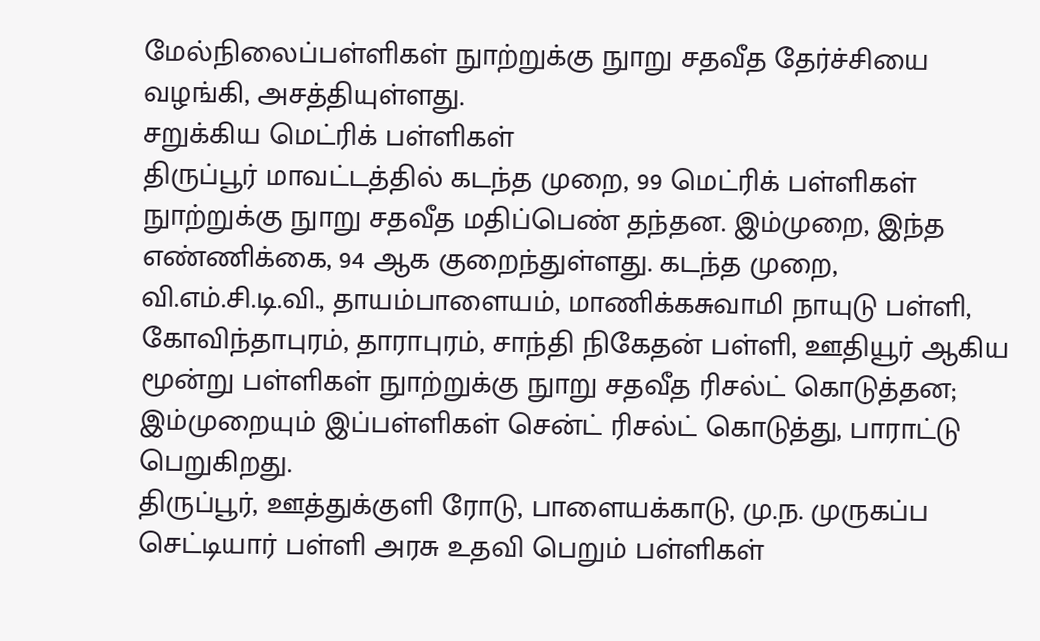மேல்நிலைப்பள்ளிகள் நுாற்றுக்கு நுாறு சதவீத தேர்ச்சியை வழங்கி, அசத்தியுள்ளது.
சறுக்கிய மெட்ரிக் பள்ளிகள்
திருப்பூர் மாவட்டத்தில் கடந்த முறை, 99 மெட்ரிக் பள்ளிகள் நுாற்றுக்கு நுாறு சதவீத மதிப்பெண் தந்தன. இம்முறை, இந்த எண்ணிக்கை, 94 ஆக குறைந்துள்ளது. கடந்த முறை, வி.எம்.சி.டி.வி., தாயம்பாளையம், மாணிக்கசுவாமி நாயுடு பள்ளி, கோவிந்தாபுரம், தாராபுரம், சாந்தி நிகேதன் பள்ளி, ஊதியூர் ஆகிய மூன்று பள்ளிகள் நுாற்றுக்கு நுாறு சதவீத ரிசல்ட் கொடுத்தன; இம்முறையும் இப்பள்ளிகள் சென்ட் ரிசல்ட் கொடுத்து, பாராட்டு பெறுகிறது.
திருப்பூர், ஊத்துக்குளி ரோடு, பாளையக்காடு, மு.ந. முருகப்ப செட்டியார் பள்ளி அரசு உதவி பெறும் பள்ளிகள்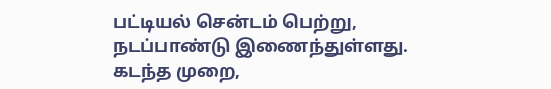பட்டியல் சென்டம் பெற்று, நடப்பாண்டு இணைந்துள்ளது. கடந்த முறை,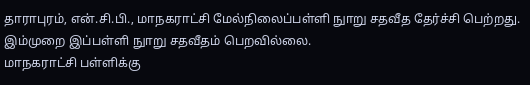தாராபுரம், என்.சி.பி., மாநகராட்சி மேல்நிலைப்பள்ளி நுாறு சதவீத தேர்ச்சி பெற்றது. இம்முறை இப்பள்ளி நுாறு சதவீதம் பெறவில்லை.
மாநகராட்சி பள்ளிக்கு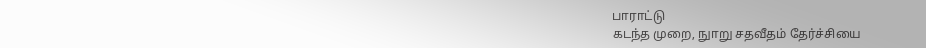பாராட்டு
கடந்த முறை, நுாறு சதவீதம் தேர்ச்சியை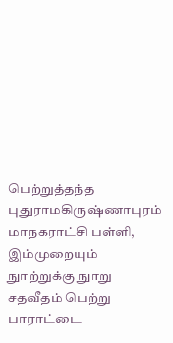பெற்றுத்தந்த புதுராமகிருஷ்ணாபுரம் மாநகராட்சி பள்ளி, இம்முறையும் நுாற்றுக்கு நுாறு சதவீதம் பெற்று பாராட்டை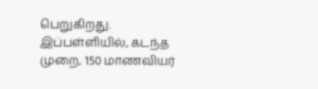பெறுகிறது. இப்பள்ளியில், கடந்த முறை, 150 மாணவியர்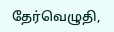தேர்வெழுதி,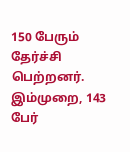150 பேரும் தேர்ச்சி பெற்றனர். இம்முறை, 143 பேர்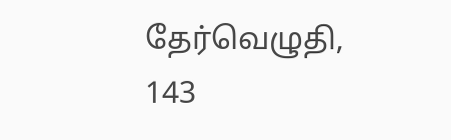தேர்வெழுதி, 143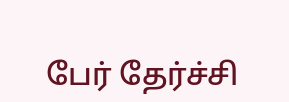பேர் தேர்ச்சி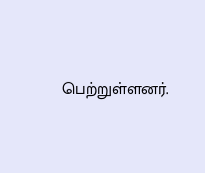பெற்றுள்ளனர்.